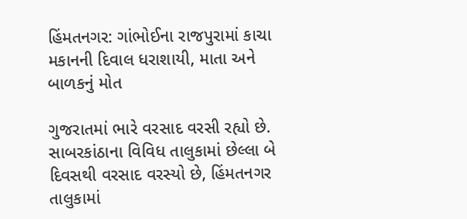હિંમતનગર: ગાંભોઈના રાજપુરામાં કાચા મકાનની દિવાલ ધરાશાયી, માતા અને બાળકનું મોત

ગુજરાતમાં ભારે વરસાદ વરસી રહ્યો છે. સાબરકાંઠાના વિવિધ તાલુકામાં છેલ્લા બે દિવસથી વરસાદ વરસ્યો છે, હિંમતનગર તાલુકામાં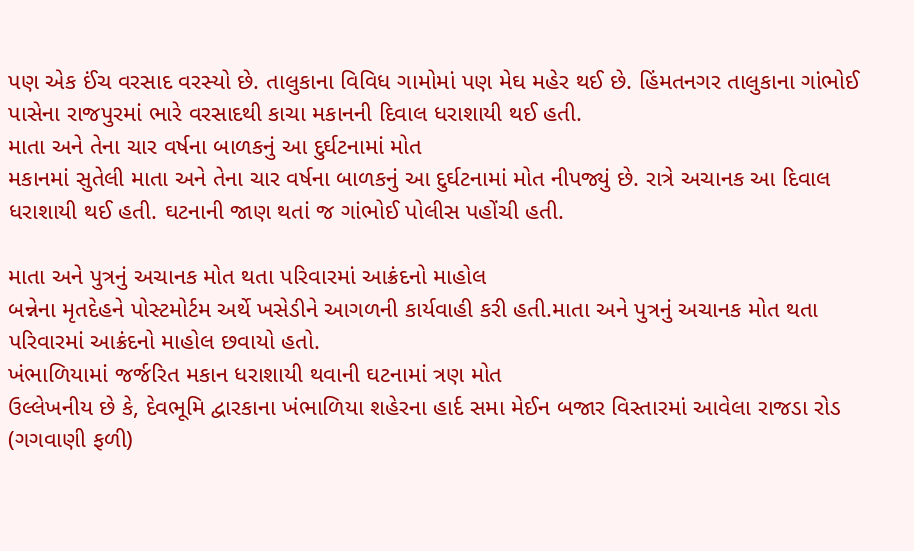પણ એક ઈંચ વરસાદ વરસ્યો છે. તાલુકાના વિવિધ ગામોમાં પણ મેઘ મહેર થઈ છે. હિંમતનગર તાલુકાના ગાંભોઈ પાસેના રાજપુરમાં ભારે વરસાદથી કાચા મકાનની દિવાલ ધરાશાયી થઈ હતી.
માતા અને તેના ચાર વર્ષના બાળકનું આ દુર્ઘટનામાં મોત
મકાનમાં સુતેલી માતા અને તેના ચાર વર્ષના બાળકનું આ દુર્ઘટનામાં મોત નીપજ્યું છે. રાત્રે અચાનક આ દિવાલ ધરાશાયી થઈ હતી. ઘટનાની જાણ થતાં જ ગાંભોઈ પોલીસ પહોંચી હતી.

માતા અને પુત્રનું અચાનક મોત થતા પરિવારમાં આક્રંદનો માહોલ
બન્નેના મૃતદેહને પોસ્ટમોર્ટમ અર્થે ખસેડીને આગળની કાર્યવાહી કરી હતી.માતા અને પુત્રનું અચાનક મોત થતા પરિવારમાં આક્રંદનો માહોલ છવાયો હતો.
ખંભાળિયામાં જર્જરિત મકાન ધરાશાયી થવાની ઘટનામાં ત્રણ મોત
ઉલ્લેખનીય છે કે, દેવભૂમિ દ્વારકાના ખંભાળિયા શહેરના હાર્દ સમા મેઈન બજાર વિસ્તારમાં આવેલા રાજડા રોડ (ગગવાણી ફળી)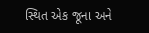સ્થિત એક જૂના અને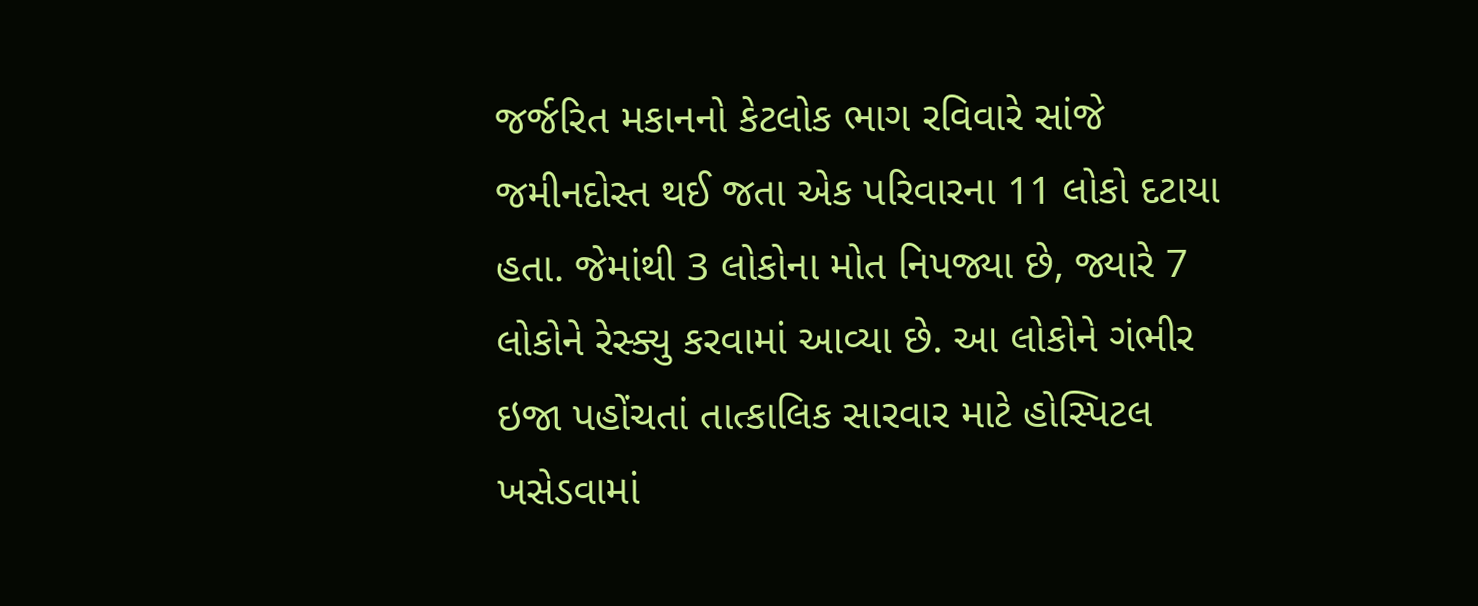જર્જરિત મકાનનો કેટલોક ભાગ રવિવારે સાંજે જમીનદોસ્ત થઈ જતા એક પરિવારના 11 લોકો દટાયા હતા. જેમાંથી 3 લોકોના મોત નિપજ્યા છે, જ્યારે 7 લોકોને રેસ્ક્યુ કરવામાં આવ્યા છે. આ લોકોને ગંભીર ઇજા પહોંચતાં તાત્કાલિક સારવાર માટે હોસ્પિટલ ખસેડવામાં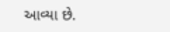આવ્યા છે.